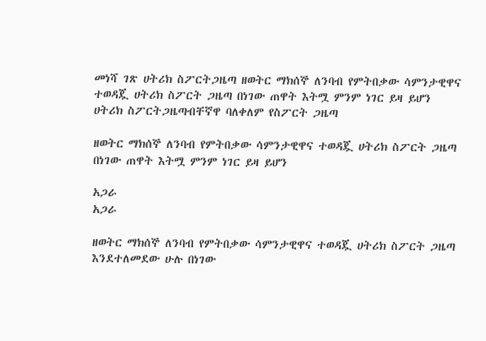መነሻ ገጽ ሀትሪክ ስፖርትጋዜጣ ዘወትር ማክሰኞ ለንባብ የምትበቃው ሳምንታዊዋና ተወዳጇ ሀትሪክ ስፖርት ጋዜጣ በነገው ጠዋት እትሟ ምንም ነገር ይዛ ይሆን
ሀትሪክ ስፖርትጋዜጣብቸኛዋ ባለቀለም የስፖርት ጋዜጣ

ዘወትር ማክሰኞ ለንባብ የምትበቃው ሳምንታዊዋና ተወዳጇ ሀትሪክ ስፖርት ጋዜጣ በነገው ጠዋት እትሟ ምንም ነገር ይዛ ይሆን

አጋራ
አጋራ

ዘወትር ማክሰኞ ለንባብ የምትበቃው ሳምንታዊዋና ተወዳጇ ሀትሪክ ስፖርት ጋዜጣ እንደተለመደው ሁሉ በነገው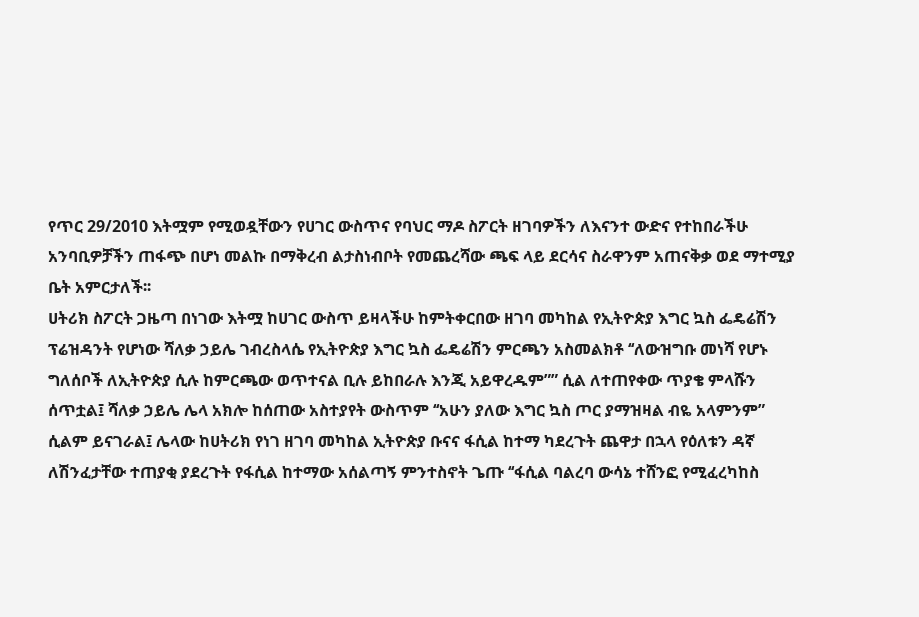የጥር 29/2010 እትሟም የሚወዷቸውን የሀገር ውስጥና የባህር ማዶ ስፖርት ዘገባዎችን ለእናንተ ውድና የተከበራችሁ አንባቢዎቻችን ጠፋጭ በሆነ መልኩ በማቅረብ ልታስነብቦት የመጨረሻው ጫፍ ላይ ደርሳና ስራዋንም አጠናቅቃ ወደ ማተሚያ ቤት አምርታለች፡፡
ሀትሪክ ስፖርት ጋዜጣ በነገው እትሟ ከሀገር ውስጥ ይዛላችሁ ከምትቀርበው ዘገባ መካከል የኢትዮጵያ እግር ኳስ ፌዴሬሽን ፕሬዝዳንት የሆነው ሻለቃ ኃይሌ ገብረስላሴ የኢትዮጵያ እግር ኳስ ፌዴሬሽን ምርጫን አስመልክቶ ‘‘ለውዝግቡ መነሻ የሆኑ ግለሰቦች ለኢትዮጵያ ሲሉ ከምርጫው ወጥተናል ቢሉ ይከበራሉ እንጂ አይዋረዱም”” ሲል ለተጠየቀው ጥያቄ ምላሹን ሰጥቷል፤ ሻለቃ ኃይሌ ሌላ አክሎ ከሰጠው አስተያየት ውስጥም ‘‘አሁን ያለው እግር ኳስ ጦር ያማዝዛል ብዬ አላምንም” ሲልም ይናገራል፤ ሌላው ከሀትሪክ የነገ ዘገባ መካከል ኢትዮጵያ ቡናና ፋሲል ከተማ ካደረጉት ጨዋታ በኋላ የዕለቱን ዳኛ ለሽንፈታቸው ተጠያቂ ያደረጉት የፋሲል ከተማው አሰልጣኝ ምንተስኖት ጌጡ ‘‘ፋሲል ባልረባ ውሳኔ ተሸንፎ የሚፈረካከስ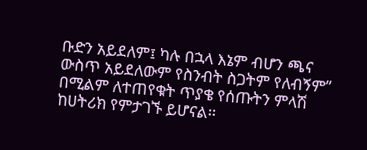ቡድን አይደለም፤ ካሉ በኋላ እኔም ብሆን ጫና ውስጥ አይደለውም የስንብት ስጋትም የለብኝም” በሚልም ለተጠየቁት ጥያቄ የሰጡትን ምላሽ ከሀትሪክ የምታገኙ ይሆናል፡፡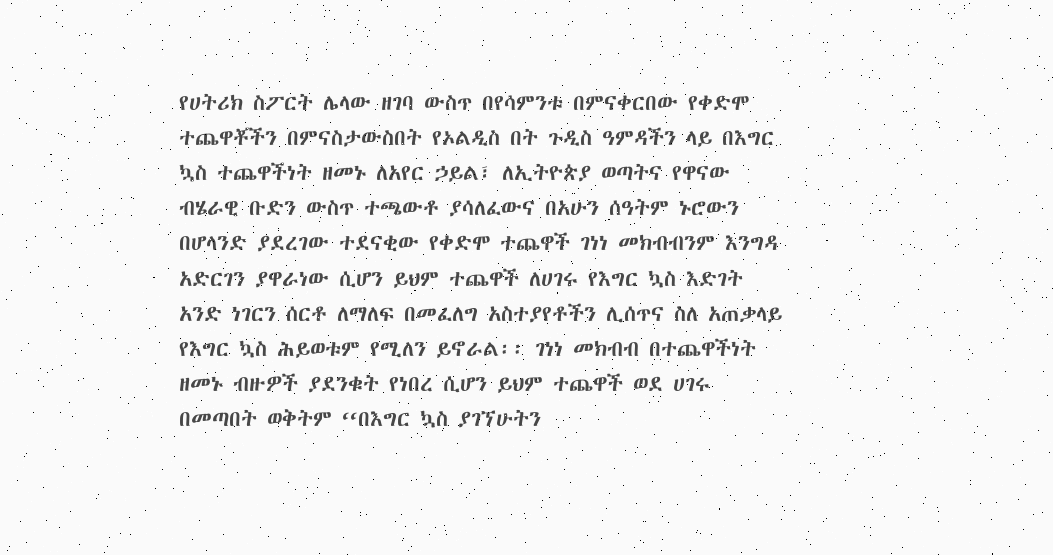የሀትሪክ ስፖርት ሌላው ዘገባ ውስጥ በየሳምንቱ በምናቀርበው የቀድሞ ተጨዋቾችን በምናስታውስበት የኦልዲስ በት ጉዲስ ዓምዳችን ላይ በእግር ኳስ ተጨዋችነት ዘመኑ ለአየር ኃይል፣ ለኢትዮጵያ ወጣትና የዋናው ብሄራዊ ቡድን ውስጥ ተጫውቶ ያሳለፈውና በአሁን ሰዓትም ኑሮውን በሆላንድ ያደረገው ተደናቂው የቀድሞ ተጨዋች ገነነ መክብብንም እንግዳ አድርገን ያዋራነው ሲሆን ይህም ተጨዋች ለሀገሩ የእግር ኳስ እድገት አንድ ነገርን ሰርቶ ለማለፍ በመፈለግ አስተያየቶችን ሊሰጥና ስለ አጠቃላይ የእግር ኳስ ሕይወቱም የሚለን ይኖራል፡፡ ገነነ መክብብ በተጨዋችነት ዘመኑ ብዙዎች ያደንቁት የነበረ ሲሆን ይህም ተጨዋች ወደ ሀገሩ በመጣበት ወቅትም ‘‘በእግር ኳስ ያገኘሁትን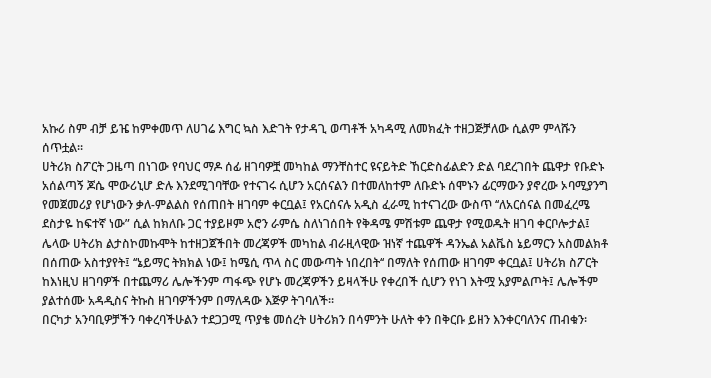አኩሪ ስም ብቻ ይዤ ከምቀመጥ ለሀገሬ እግር ኳስ እድገት የታዳጊ ወጣቶች አካዳሚ ለመክፈት ተዘጋጅቻለው ሲልም ምላሹን ሰጥቷል፡፡
ሀትሪክ ስፖርት ጋዜጣ በነገው የባህር ማዶ ሰፊ ዘገባዎቿ መካከል ማንቸስተር ዩናይትድ ኸርድስፊልድን ድል ባደረገበት ጨዋታ የቡድኑ አሰልጣኝ ጆሴ ሞውሪኒሆ ድሉ እንደሚገባቸው የተናገሩ ሲሆን አርሰናልን በተመለከተም ለቡድኑ ሰሞኑን ፊርማውን ያኖረው ኦባሚያንግ የመጀመሪያ የሆነውን ቃለ-ምልልስ የሰጠበት ዘገባም ቀርቧል፤ የአርሰናሉ አዲስ ፈራሚ ከተናገረው ውስጥ ‘‘ለአርሰናል በመፈረሜ ደስታዬ ከፍተኛ ነው” ሲል ከክለቡ ጋር ተያይዞም አሮን ራምሴ ስለነገሰበት የቅዳሜ ምሽቱም ጨዋታ የሚወዱት ዘገባ ቀርቦሎታል፤ ሌላው ሀትሪክ ልታስኮመኩሞት ከተዘጋጀችበት መረጃዎች መካከል ብራዚላዊው ዝነኛ ተጨዋች ዳንኤል አልቬስ ኔይማርን አስመልክቶ በሰጠው አስተያየት፤ ‘‘ኔይማር ትክክል ነው፤ ከሜሲ ጥላ ስር መውጣት ነበረበት‘‘ በማለት የሰጠው ዘገባም ቀርቧል፤ ሀትሪክ ስፖርት ከእነዚህ ዘገባዎች በተጨማሪ ሌሎችንም ጣፋጭ የሆኑ መረጃዎችን ይዛላችሁ የቀረበች ሲሆን የነገ እትሟ አያምልጦት፤ ሌሎችም ያልተሰሙ አዳዲስና ትኩስ ዘገባዎችንም በማለዳው እጅዎ ትገባለች፡፡
በርካታ አንባቢዎቻችን ባቀረባችሁልን ተደጋጋሚ ጥያቄ መሰረት ሀትሪክን በሳምንት ሁለት ቀን በቅርቡ ይዘን እንቀርባለንና ጠብቁን፡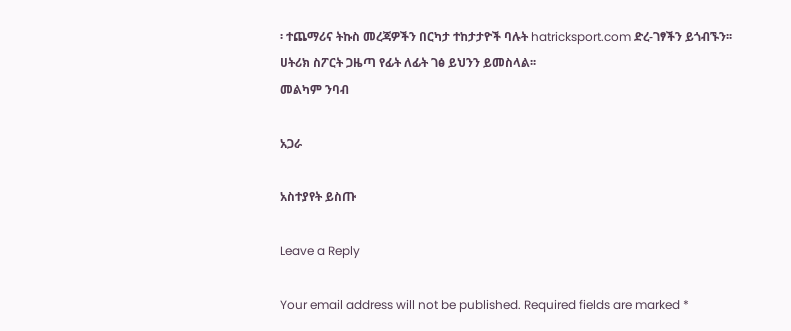፡ ተጨማሪና ትኩስ መረጃዎችን በርካታ ተከታታዮች ባሉት hatricksport.com ድረ-ገፃችን ይጎብኙን፡፡
ሀትሪክ ስፖርት ጋዜጣ የፊት ለፊት ገፅ ይህንን ይመስላል፡፡
መልካም ንባብ

አጋራ

አስተያየት ይስጡ

Leave a Reply

Your email address will not be published. Required fields are marked *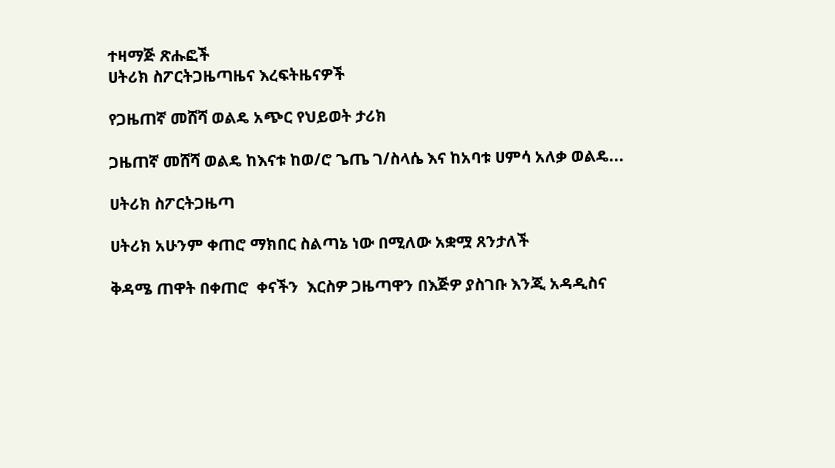ተዛማጅ ጽሑፎች
ሀትሪክ ስፖርትጋዜጣዜና እረፍትዜናዎች

የጋዜጠኛ መሸሻ ወልዴ አጭር የህይወት ታሪክ

ጋዜጠኛ መሸሻ ወልዴ ከእናቱ ከወ/ሮ ጌጤ ገ/ስላሴ እና ከአባቱ ሀምሳ አለቃ ወልዴ...

ሀትሪክ ስፖርትጋዜጣ

ሀትሪክ አሁንም ቀጠሮ ማክበር ስልጣኔ ነው በሚለው አቋሟ ጸንታለች

ቅዳሜ ጠዋት በቀጠሮ  ቀናችን  እርስዎ ጋዜጣዋን በእጅዎ ያስገቡ እንጂ አዳዲስና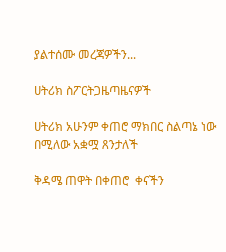ያልተሰሙ መረጃዎችን...

ሀትሪክ ስፖርትጋዜጣዜናዎች

ሀትሪክ አሁንም ቀጠሮ ማክበር ስልጣኔ ነው በሚለው አቋሟ ጸንታለች

ቅዳሜ ጠዋት በቀጠሮ  ቀናችን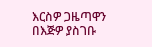እርስዎ ጋዜጣዋን በእጅዎ ያስገቡ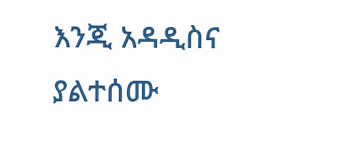እንጂ አዳዲስና ያልተሰሙ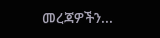መረጃዎችን...